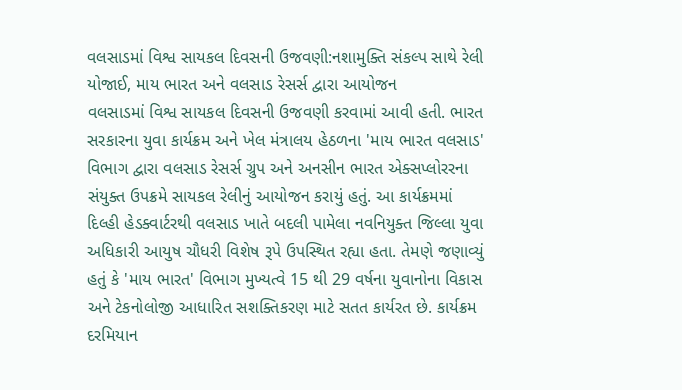વલસાડમાં વિશ્વ સાયકલ દિવસની ઉજવણી:નશામુક્તિ સંકલ્પ સાથે રેલી યોજાઈ, માય ભારત અને વલસાડ રેસર્સ દ્વારા આયોજન
વલસાડમાં વિશ્વ સાયકલ દિવસની ઉજવણી કરવામાં આવી હતી. ભારત સરકારના યુવા કાર્યક્રમ અને ખેલ મંત્રાલય હેઠળના 'માય ભારત વલસાડ' વિભાગ દ્વારા વલસાડ રેસર્સ ગ્રુપ અને અનસીન ભારત એક્સપ્લોરરના સંયુક્ત ઉપક્રમે સાયકલ રેલીનું આયોજન કરાયું હતું. આ કાર્યક્રમમાં દિલ્હી હેડક્વાર્ટરથી વલસાડ ખાતે બદલી પામેલા નવનિયુક્ત જિલ્લા યુવા અધિકારી આયુષ ચૌધરી વિશેષ રૂપે ઉપસ્થિત રહ્યા હતા. તેમણે જણાવ્યું હતું કે 'માય ભારત' વિભાગ મુખ્યત્વે 15 થી 29 વર્ષના યુવાનોના વિકાસ અને ટેકનોલોજી આધારિત સશક્તિકરણ માટે સતત કાર્યરત છે. કાર્યક્રમ દરમિયાન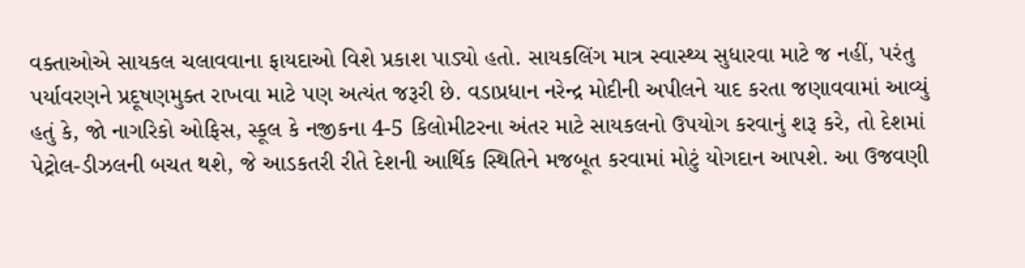વક્તાઓએ સાયકલ ચલાવવાના ફાયદાઓ વિશે પ્રકાશ પાડ્યો હતો. સાયકલિંગ માત્ર સ્વાસ્થ્ય સુધારવા માટે જ નહીં, પરંતુ પર્યાવરણને પ્રદૂષણમુક્ત રાખવા માટે પણ અત્યંત જરૂરી છે. વડાપ્રધાન નરેન્દ્ર મોદીની અપીલને યાદ કરતા જણાવવામાં આવ્યું હતું કે, જો નાગરિકો ઓફિસ, સ્કૂલ કે નજીકના 4-5 કિલોમીટરના અંતર માટે સાયકલનો ઉપયોગ કરવાનું શરૂ કરે, તો દેશમાં પેટ્રોલ-ડીઝલની બચત થશે, જે આડકતરી રીતે દેશની આર્થિક સ્થિતિને મજબૂત કરવામાં મોટું યોગદાન આપશે. આ ઉજવણી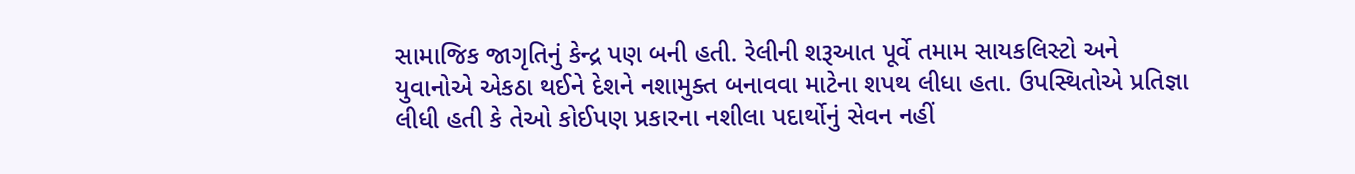સામાજિક જાગૃતિનું કેન્દ્ર પણ બની હતી. રેલીની શરૂઆત પૂર્વે તમામ સાયકલિસ્ટો અને યુવાનોએ એકઠા થઈને દેશને નશામુક્ત બનાવવા માટેના શપથ લીધા હતા. ઉપસ્થિતોએ પ્રતિજ્ઞા લીધી હતી કે તેઓ કોઈપણ પ્રકારના નશીલા પદાર્થોનું સેવન નહીં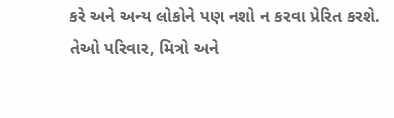કરે અને અન્ય લોકોને પણ નશો ન કરવા પ્રેરિત કરશે. તેઓ પરિવાર, મિત્રો અને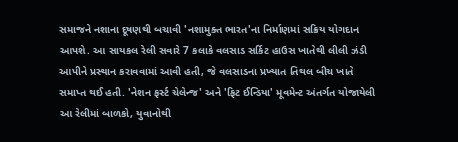સમાજને નશાના દૂષણથી બચાવી 'નશામુક્ત ભારત'ના નિર્માણમાં સક્રિય યોગદાન આપશે. આ સાયકલ રેલી સવારે 7 કલાકે વલસાડ સર્કિટ હાઉસ ખાતેથી લીલી ઝંડી આપીને પ્રસ્થાન કરાવવામાં આવી હતી, જે વલસાડના પ્રખ્યાત તિથલ બીચ ખાતે સમાપ્ત થઈ હતી. 'નેશન ફર્સ્ટ ચેલેન્જ' અને 'ફિટ ઈન્ડિયા' મૂવમેન્ટ અંતર્ગત યોજાયેલી આ રેલીમાં બાળકો, યુવાનોથી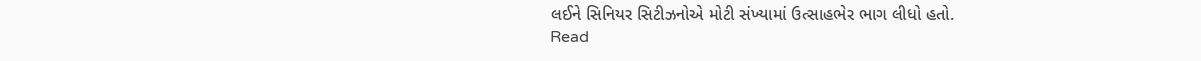લઈને સિનિયર સિટીઝનોએ મોટી સંખ્યામાં ઉત્સાહભેર ભાગ લીધો હતો.
Read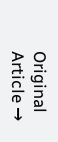Original Article →